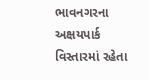ભાવનગરના અક્ષયપાર્ક વિસ્તારમાં રહેતા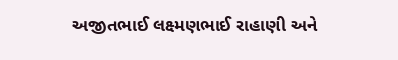અજીતભાઈ લક્ષ્મણભાઈ રાહાણી અને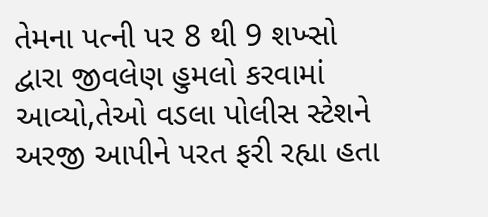તેમના પત્ની પર 8 થી 9 શખ્સો દ્વારા જીવલેણ હુમલો કરવામાં આવ્યો,તેઓ વડલા પોલીસ સ્ટેશને અરજી આપીને પરત ફરી રહ્યા હતા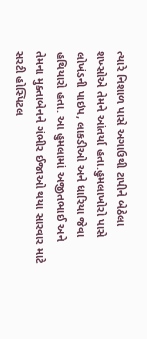ત્યારે નિશાળ પાસે અગાઉથી ટાપીને બેઠેલા શખ્સોએ તેમને આંતર્યા હતા.હુમલાખોરો પાસે લોખંડની પાઇપ, લાકડીઓ અને ધારિયા જેવા હથિયારો હતા. આ હુમલામાં અજીતભાઈ અને તેમના મુક્તાબેનને ગંભીર ઈજાઓ થયા સારવાર માટે સરટી હોસ્પિટલ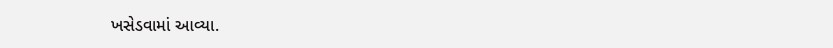ખસેડવામાં આવ્યા.